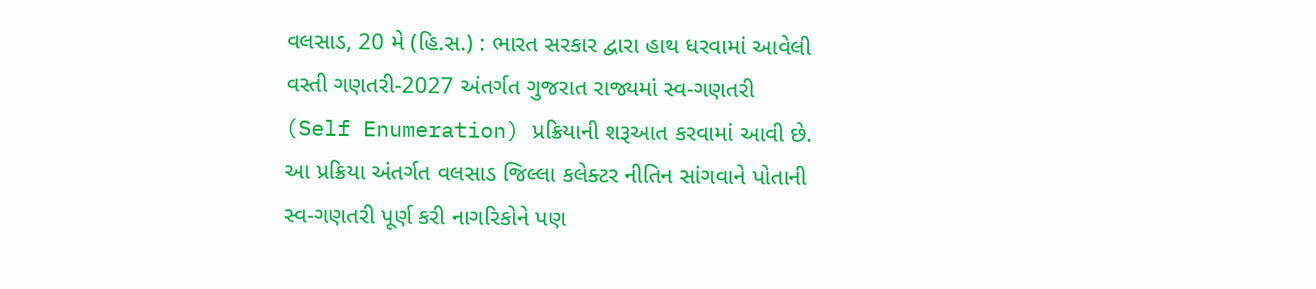વલસાડ, 20 મે (હિ.સ.) : ભારત સરકાર દ્વારા હાથ ધરવામાં આવેલી વસ્તી ગણતરી-2027 અંતર્ગત ગુજરાત રાજ્યમાં સ્વ-ગણતરી (Self Enumeration) પ્રક્રિયાની શરૂઆત કરવામાં આવી છે. આ પ્રક્રિયા અંતર્ગત વલસાડ જિલ્લા કલેક્ટર નીતિન સાંગવાને પોતાની સ્વ-ગણતરી પૂર્ણ કરી નાગરિકોને પણ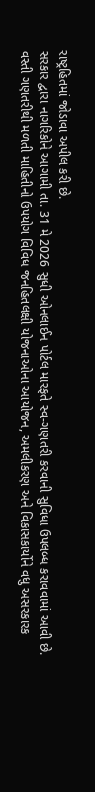રાષ્ટ્રહિતમાં જોડાવા અપીલ કરી છે.
સરકાર દ્વારા નાગરિકોને આગામી તા. 31 મે 2026 સુધી ઓનલાઈન પોર્ટલ મારફતે સ્વ-ગણતરી કરવાની સુવિધા ઉપલબ્ધ કરાવવામાં આવી છે. વસ્તી ગણતરીથી મળતી માહિતીનો ઉપયોગ વિવિધ જનહિતલક્ષી યોજનાઓના આયોજન, અમલીકરણ અને વિકાસકાર્યોને વધુ અસરકારક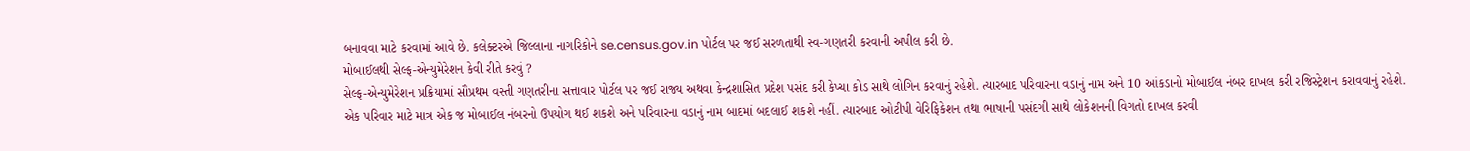બનાવવા માટે કરવામાં આવે છે. કલેક્ટરએ જિલ્લાના નાગરિકોને se.census.gov.in પોર્ટલ પર જઈ સરળતાથી સ્વ-ગણતરી કરવાની અપીલ કરી છે.
મોબાઈલથી સેલ્ફ-એન્યુમેરેશન કેવી રીતે કરવું ?
સેલ્ફ-એન્યુમેરેશન પ્રક્રિયામાં સૌપ્રથમ વસ્તી ગણતરીના સત્તાવાર પોર્ટલ પર જઈ રાજ્ય અથવા કેન્દ્રશાસિત પ્રદેશ પસંદ કરી કેપ્ચા કોડ સાથે લોગિન કરવાનું રહેશે. ત્યારબાદ પરિવારના વડાનું નામ અને 10 આંકડાનો મોબાઈલ નંબર દાખલ કરી રજિસ્ટ્રેશન કરાવવાનું રહેશે.
એક પરિવાર માટે માત્ર એક જ મોબાઈલ નંબરનો ઉપયોગ થઈ શકશે અને પરિવારના વડાનું નામ બાદમાં બદલાઈ શકશે નહીં. ત્યારબાદ ઓટીપી વેરિફિકેશન તથા ભાષાની પસંદગી સાથે લોકેશનની વિગતો દાખલ કરવી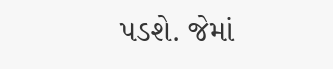પડશે. જેમાં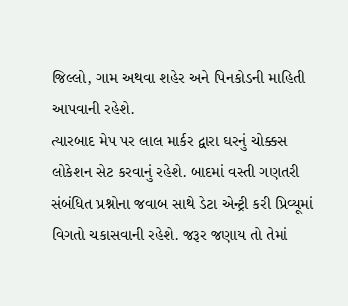જિલ્લો, ગામ અથવા શહેર અને પિનકોડની માહિતી આપવાની રહેશે.
ત્યારબાદ મેપ પર લાલ માર્કર દ્વારા ઘરનું ચોક્કસ લોકેશન સેટ કરવાનું રહેશે. બાદમાં વસ્તી ગણતરી સંબંધિત પ્રશ્નોના જવાબ સાથે ડેટા એન્ટ્રી કરી પ્રિવ્યૂમાં વિગતો ચકાસવાની રહેશે. જરૂર જણાય તો તેમાં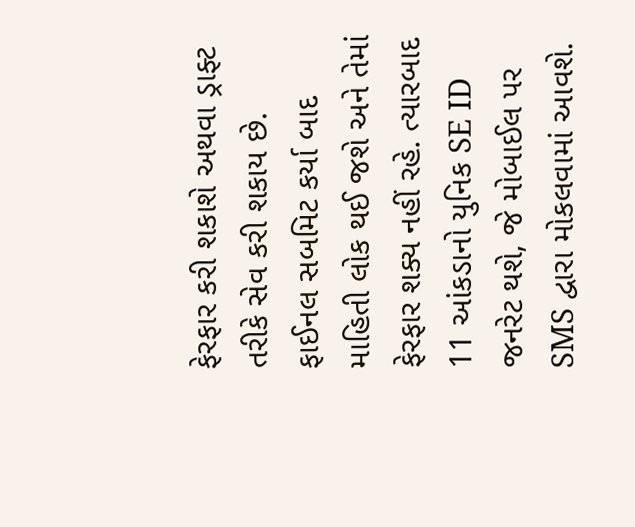ફેરફાર કરી શકાશે અથવા ડ્રાફ્ટ તરીકે સેવ કરી શકાય છે.
ફાઈનલ સબમિટ કર્યા બાદ માહિતી લોક થઈ જશે અને તેમાં ફેરફાર શક્ય નહીં રહે. ત્યારબાદ 11 આંકડાનો યુનિક SE ID જનરેટ થશે, જે મોબાઈલ પર SMS દ્વારા મોકલવામાં આવશે.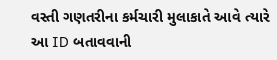વસ્તી ગણતરીના કર્મચારી મુલાકાતે આવે ત્યારે આ ID બતાવવાની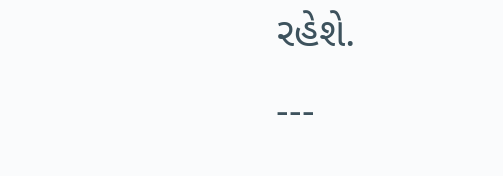રહેશે.
---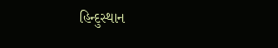હિન્દુસ્થાન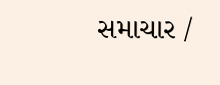સમાચાર /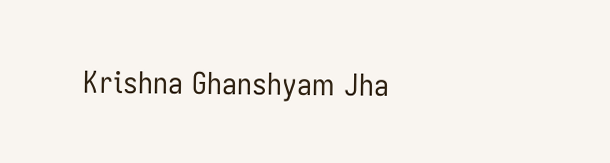Krishna Ghanshyam Jha